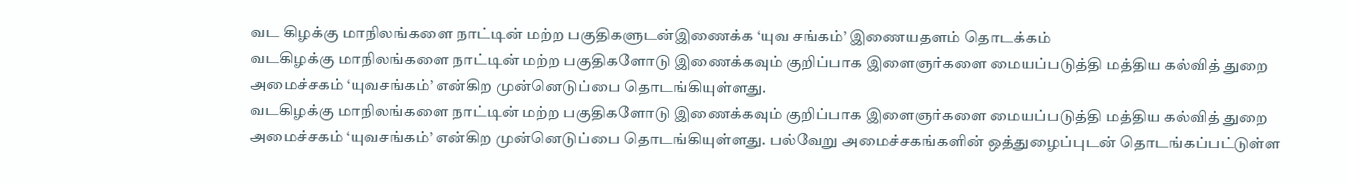வட கிழக்கு மாநிலங்களை நாட்டின் மற்ற பகுதிகளுடன்இணைக்க ‘யுவ சங்கம்’ இணையதளம் தொடக்கம்
வடகிழக்கு மாநிலங்களை நாட்டின் மற்ற பகுதிகளோடு இணைக்கவும் குறிப்பாக இளைஞர்களை மையப்படுத்தி மத்திய கல்வித் துறை அமைச்சகம் ‘யுவசங்கம்’ என்கிற முன்னெடுப்பை தொடங்கியுள்ளது.
வடகிழக்கு மாநிலங்களை நாட்டின் மற்ற பகுதிகளோடு இணைக்கவும் குறிப்பாக இளைஞர்களை மையப்படுத்தி மத்திய கல்வித் துறை அமைச்சகம் ‘யுவசங்கம்’ என்கிற முன்னெடுப்பை தொடங்கியுள்ளது. பல்வேறு அமைச்சகங்களின் ஒத்துழைப்புடன் தொடங்கப்பட்டுள்ள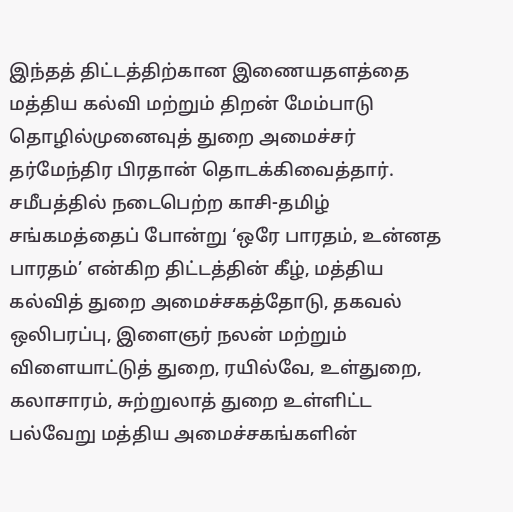இந்தத் திட்டத்திற்கான இணையதளத்தை மத்திய கல்வி மற்றும் திறன் மேம்பாடு தொழில்முனைவுத் துறை அமைச்சர் தர்மேந்திர பிரதான் தொடக்கிவைத்தார்.
சமீபத்தில் நடைபெற்ற காசி-தமிழ் சங்கமத்தைப் போன்று ‘ஒரே பாரதம், உன்னத பாரதம்’ என்கிற திட்டத்தின் கீழ், மத்திய கல்வித் துறை அமைச்சகத்தோடு, தகவல் ஒலிபரப்பு, இளைஞர் நலன் மற்றும் விளையாட்டுத் துறை, ரயில்வே, உள்துறை, கலாசாரம், சுற்றுலாத் துறை உள்ளிட்ட பல்வேறு மத்திய அமைச்சகங்களின்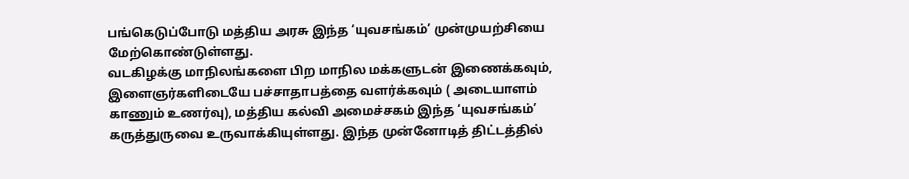பங்கெடுப்போடு மத்திய அரசு இந்த ‘யுவசங்கம்’ முன்முயற்சியை மேற்கொண்டுள்ளது.
வடகிழக்கு மாநிலங்களை பிற மாநில மக்களுடன் இணைக்கவும், இளைஞர்களிடையே பச்சாதாபத்தை வளர்க்கவும் ( அடையாளம் காணும் உணர்வு), மத்திய கல்வி அமைச்சகம் இந்த ‘யுவசங்கம்’ கருத்துருவை உருவாக்கியுள்ளது. இந்த முன்னோடித் திட்டத்தில்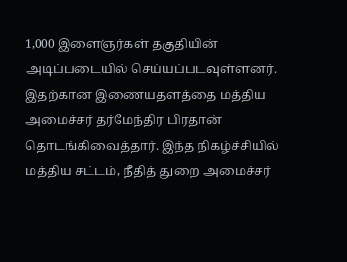1,000 இளைஞர்கள் தகுதியின் அடிப்படையில் செய்யப்படவுள்ளனர். இதற்கான இணையதளத்தை மத்திய அமைச்சர் தர்மேந்திர பிரதான் தொடங்கிவைத்தார். இந்த நிகழ்ச்சியில் மத்திய சட்டம், நீதித் துறை அமைச்சர்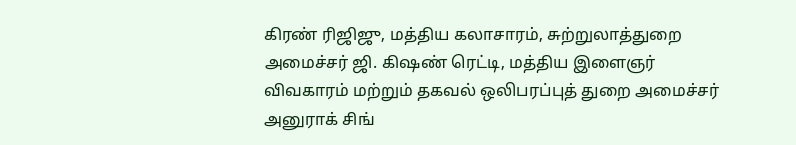கிரண் ரிஜிஜு, மத்திய கலாசாரம், சுற்றுலாத்துறை அமைச்சர் ஜி. கிஷண் ரெட்டி, மத்திய இளைஞர் விவகாரம் மற்றும் தகவல் ஒலிபரப்புத் துறை அமைச்சர் அனுராக் சிங்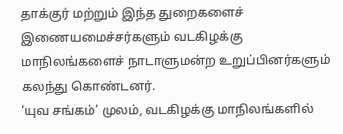தாக்குர் மற்றும் இந்த துறைகளைச் இணையமைச்சர்களும் வடகிழக்கு மாநிலங்களைச் நாடாளுமன்ற உறுப்பினர்களும் கலந்து கொண்டனர்.
‘யுவ சங்கம்’ முலம், வடகிழக்கு மாநிலங்களில்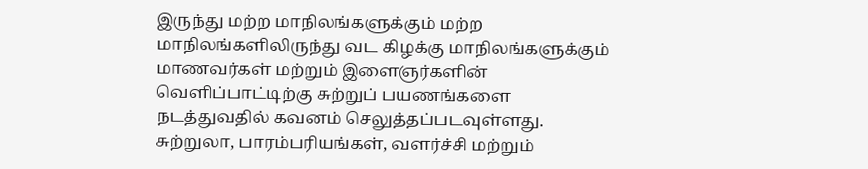இருந்து மற்ற மாநிலங்களுக்கும் மற்ற மாநிலங்களிலிருந்து வட கிழக்கு மாநிலங்களுக்கும் மாணவர்கள் மற்றும் இளைஞர்களின் வெளிப்பாட்டிற்கு சுற்றுப் பயணங்களை நடத்துவதில் கவனம் செலுத்தப்படவுள்ளது. சுற்றுலா, பாரம்பரியங்கள், வளர்ச்சி மற்றும்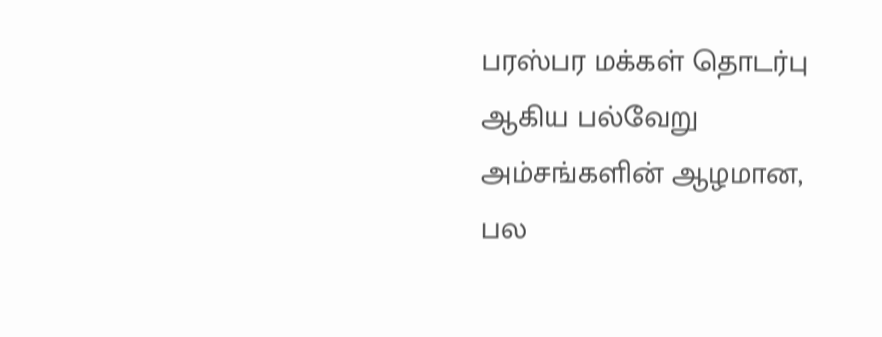பரஸ்பர மக்கள் தொடர்பு ஆகிய பல்வேறு அம்சங்களின் ஆழமான, பல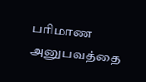பரிமாண அனுபவத்தை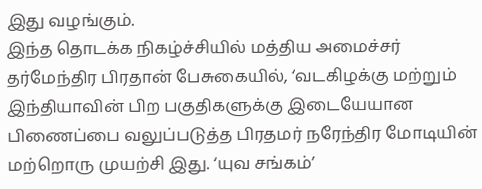இது வழங்கும்.
இந்த தொடக்க நிகழ்ச்சியில் மத்திய அமைச்சர் தர்மேந்திர பிரதான் பேசுகையில், ‘வடகிழக்கு மற்றும் இந்தியாவின் பிற பகுதிகளுக்கு இடையேயான பிணைப்பை வலுப்படுத்த பிரதமர் நரேந்திர மோடியின் மற்றொரு முயற்சி இது. ‘யுவ சங்கம்’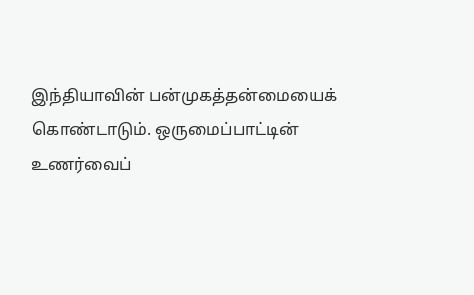இந்தியாவின் பன்முகத்தன்மையைக் கொண்டாடும். ஒருமைப்பாட்டின் உணர்வைப்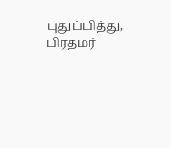புதுப்பித்து, பிரதமர்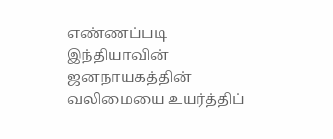எண்ணப்படி இந்தியாவின் ஜனநாயகத்தின் வலிமையை உயர்த்திப்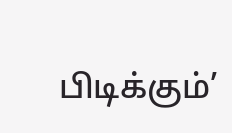பிடிக்கும்’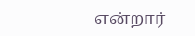என்றார்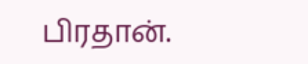பிரதான்.